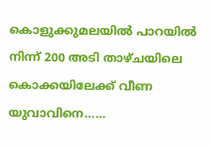കൊളുക്കുമലയിൽ പാറയിൽ നിന്ന് 200 അടി താഴ്ചയിലെ കൊക്കയിലേക്ക് വീണ യുവാവിനെ……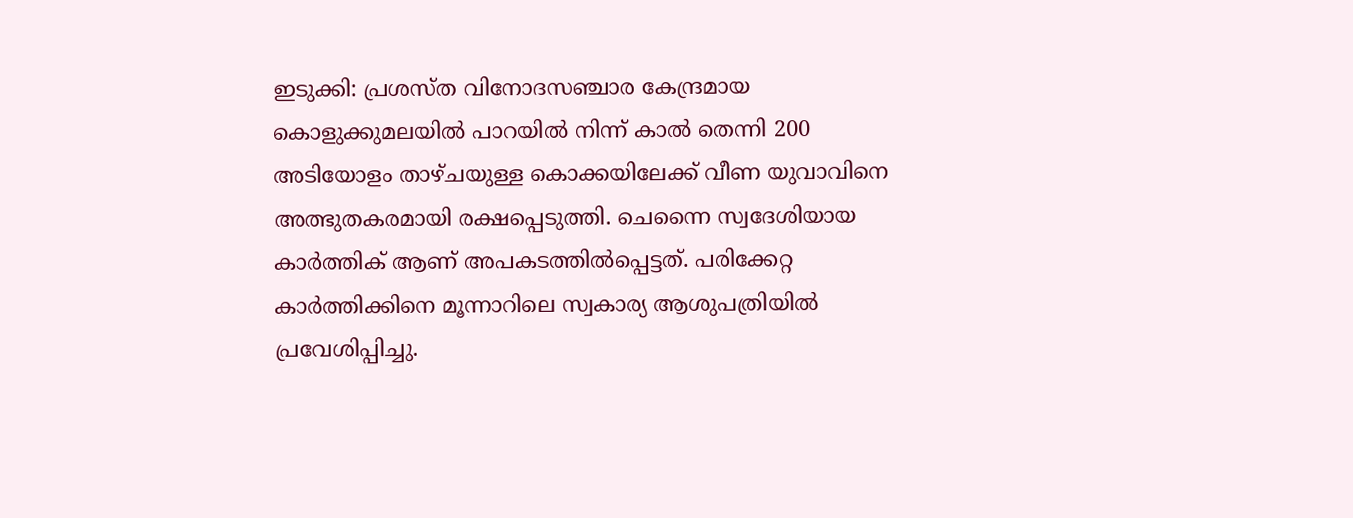ഇടുക്കി: പ്രശസ്ത വിനോദസഞ്ചാര കേന്ദ്രമായ കൊളുക്കുമലയിൽ പാറയിൽ നിന്ന് കാൽ തെന്നി 200 അടിയോളം താഴ്ചയുള്ള കൊക്കയിലേക്ക് വീണ യുവാവിനെ അത്ഭുതകരമായി രക്ഷപ്പെടുത്തി. ചെന്നൈ സ്വദേശിയായ കാർത്തിക് ആണ് അപകടത്തിൽപ്പെട്ടത്. പരിക്കേറ്റ കാർത്തിക്കിനെ മൂന്നാറിലെ സ്വകാര്യ ആശുപത്രിയിൽ പ്രവേശിപ്പിച്ചു.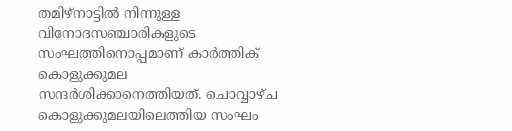തമിഴ്നാട്ടിൽ നിന്നുള്ള വിനോദസഞ്ചാരികളുടെ സംഘത്തിനൊപ്പമാണ് കാർത്തിക് കൊളുക്കുമല സന്ദർശിക്കാനെത്തിയത്. ചൊവ്വാഴ്ച കൊളുക്കുമലയിലെത്തിയ സംഘം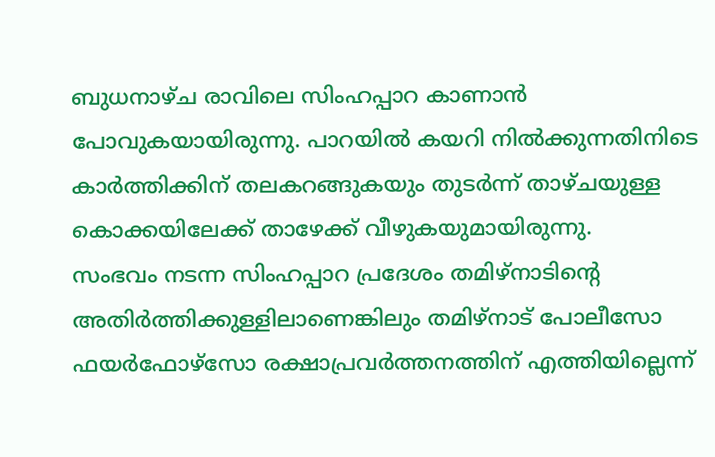ബുധനാഴ്ച രാവിലെ സിംഹപ്പാറ കാണാൻ പോവുകയായിരുന്നു. പാറയിൽ കയറി നിൽക്കുന്നതിനിടെ കാർത്തിക്കിന് തലകറങ്ങുകയും തുടർന്ന് താഴ്ചയുള്ള കൊക്കയിലേക്ക് താഴേക്ക് വീഴുകയുമായിരുന്നു.
സംഭവം നടന്ന സിംഹപ്പാറ പ്രദേശം തമിഴ്നാടിന്റെ അതിർത്തിക്കുള്ളിലാണെങ്കിലും തമിഴ്നാട് പോലീസോ ഫയർഫോഴ്സോ രക്ഷാപ്രവർത്തനത്തിന് എത്തിയില്ലെന്ന്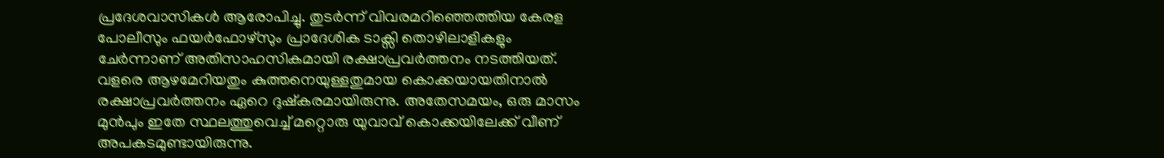പ്രദേശവാസികൾ ആരോപിച്ചു. തുടർന്ന് വിവരമറിഞ്ഞെത്തിയ കേരള പോലീസും ഫയർഫോഴ്സും പ്രാദേശിക ടാക്സി തൊഴിലാളികളും ചേർന്നാണ് അതിസാഹസികമായി രക്ഷാപ്രവർത്തനം നടത്തിയത്. വളരെ ആഴമേറിയതും കുത്തനെയുള്ളതുമായ കൊക്കയായതിനാൽ രക്ഷാപ്രവർത്തനം ഏറെ ദുഷ്കരമായിരുന്നു. അതേസമയം, ഒരു മാസം മുൻപും ഇതേ സ്ഥലത്തുവെച്ച് മറ്റൊരു യുവാവ് കൊക്കയിലേക്ക് വീണ് അപകടമുണ്ടായിരുന്നു.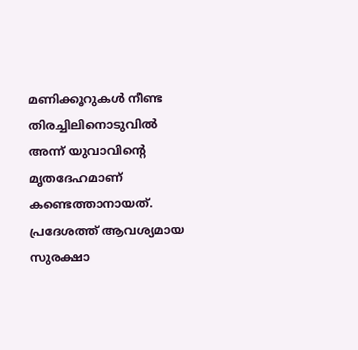മണിക്കൂറുകൾ നീണ്ട തിരച്ചിലിനൊടുവിൽ അന്ന് യുവാവിന്റെ മൃതദേഹമാണ് കണ്ടെത്താനായത്. പ്രദേശത്ത് ആവശ്യമായ സുരക്ഷാ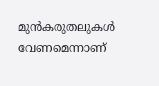മുൻകരുതലുകൾ വേണമെന്നാണ്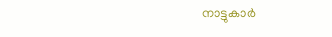നാട്ടുകാർ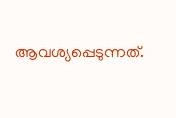ആവശ്യപ്പെടുന്നത്.